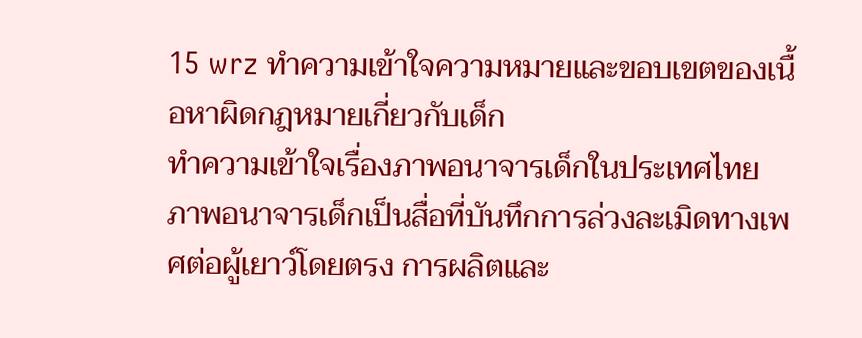15 wrz ทำความเข้าใจความหมายและขอบเขตของเนื้อหาผิดกฎหมายเกี่ยวกับเด็ก
ทำความเข้าใจเรื่องภาพอนาจารเด็กในประเทศไทย
ภาพอนาจารเด็กเป็นสื่อที่บันทึกการล่วงละเมิดทางเพศต่อผู้เยาว์โดยตรง การผลิตและ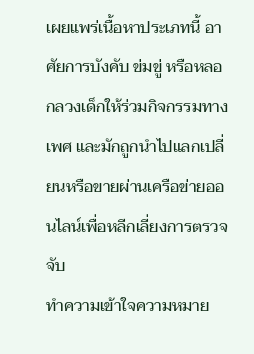เผยแพร่เนื้อหาประเภทนี้ อาศัยการบังคับ ข่มขู่ หรือหลอกลวงเด็กให้ร่วมกิจกรรมทางเพศ และมักถูกนำไปแลกเปลี่ยนหรือขายผ่านเครือข่ายออนไลน์เพื่อหลีกเลี่ยงการตรวจจับ
ทำความเข้าใจความหมาย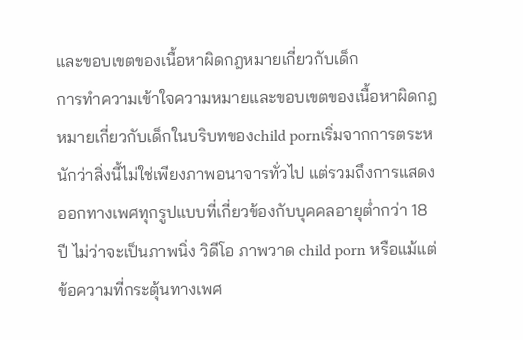และขอบเขตของเนื้อหาผิดกฎหมายเกี่ยวกับเด็ก
การทำความเข้าใจความหมายและขอบเขตของเนื้อหาผิดกฎหมายเกี่ยวกับเด็กในบริบทของchild pornเริ่มจากการตระหนักว่าสิ่งนี้ไม่ใช่เพียงภาพอนาจารทั่วไป แต่รวมถึงการแสดงออกทางเพศทุกรูปแบบที่เกี่ยวข้องกับบุคคลอายุต่ำกว่า 18 ปี ไม่ว่าจะเป็นภาพนิ่ง วิดีโอ ภาพวาด child porn หรือแม้แต่ข้อความที่กระตุ้นทางเพศ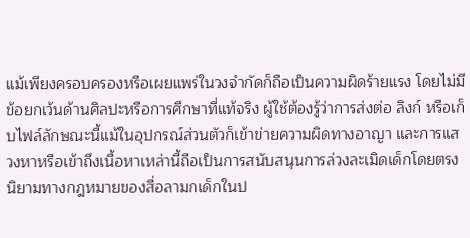แม้เพียงครอบครองหรือเผยแพร่ในวงจำกัดก็ถือเป็นความผิดร้ายแรง โดยไม่มีข้อยกเว้นด้านศิลปะหรือการศึกษาที่แท้จริง ผู้ใช้ต้องรู้ว่าการส่งต่อ ลิงก์ หรือเก็บไฟล์ลักษณะนี้แม้ในอุปกรณ์ส่วนตัวก็เข้าข่ายความผิดทางอาญา และการแสวงหาหรือเข้าถึงเนื้อหาเหล่านี้ถือเป็นการสนับสนุนการล่วงละเมิดเด็กโดยตรง
นิยามทางกฎหมายของสื่อลามกเด็กในป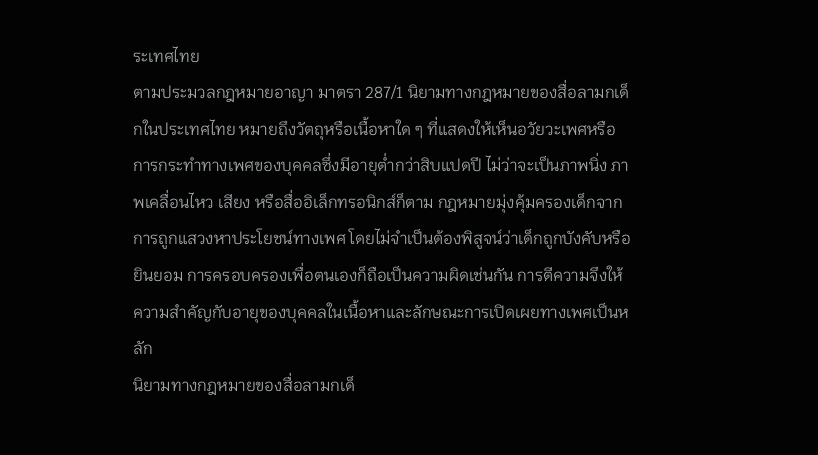ระเทศไทย
ตามประมวลกฎหมายอาญา มาตรา 287/1 นิยามทางกฎหมายของสื่อลามกเด็กในประเทศไทย หมายถึงวัตถุหรือเนื้อหาใด ๆ ที่แสดงให้เห็นอวัยวะเพศหรือการกระทำทางเพศของบุคคลซึ่งมีอายุต่ำกว่าสิบแปดปี ไม่ว่าจะเป็นภาพนิ่ง ภาพเคลื่อนไหว เสียง หรือสื่ออิเล็กทรอนิกส์ก็ตาม กฎหมายมุ่งคุ้มครองเด็กจากการถูกแสวงหาประโยชน์ทางเพศ โดยไม่จำเป็นต้องพิสูจน์ว่าเด็กถูกบังคับหรือยินยอม การครอบครองเพื่อตนเองก็ถือเป็นความผิดเช่นกัน การตีความจึงให้ความสำคัญกับอายุของบุคคลในเนื้อหาและลักษณะการเปิดเผยทางเพศเป็นหลัก
นิยามทางกฎหมายของสื่อลามกเด็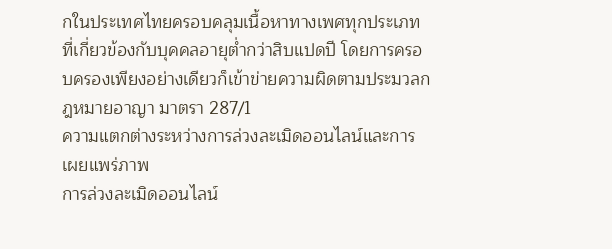กในประเทศไทยครอบคลุมเนื้อหาทางเพศทุกประเภทที่เกี่ยวข้องกับบุคคลอายุต่ำกว่าสิบแปดปี โดยการครอบครองเพียงอย่างเดียวก็เข้าข่ายความผิดตามประมวลกฎหมายอาญา มาตรา 287/1
ความแตกต่างระหว่างการล่วงละเมิดออนไลน์และการเผยแพร่ภาพ
การล่วงละเมิดออนไลน์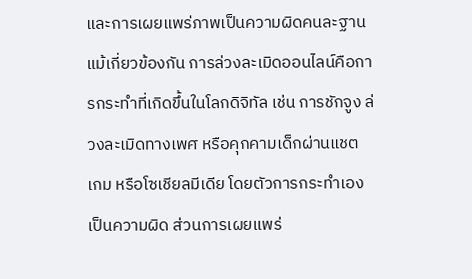และการเผยแพร่ภาพเป็นความผิดคนละฐาน แม้เกี่ยวข้องกัน การล่วงละเมิดออนไลน์คือการกระทำที่เกิดขึ้นในโลกดิจิทัล เช่น การชักจูง ล่วงละเมิดทางเพศ หรือคุกคามเด็กผ่านแชต เกม หรือโซเชียลมีเดีย โดยตัวการกระทำเองเป็นความผิด ส่วนการเผยแพร่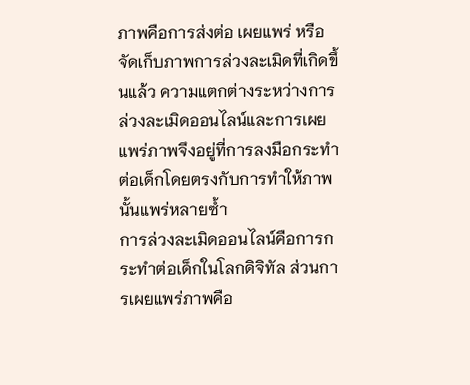ภาพคือการส่งต่อ เผยแพร่ หรือจัดเก็บภาพการล่วงละเมิดที่เกิดขึ้นแล้ว ความแตกต่างระหว่างการล่วงละเมิดออนไลน์และการเผยแพร่ภาพจึงอยู่ที่การลงมือกระทำต่อเด็กโดยตรงกับการทำให้ภาพนั้นแพร่หลายซ้ำ
การล่วงละเมิดออนไลน์คือการกระทำต่อเด็กในโลกดิจิทัล ส่วนการเผยแพร่ภาพคือ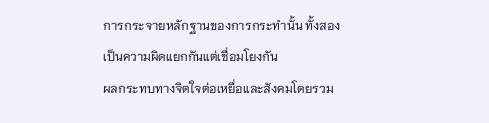การกระจายหลักฐานของการกระทำนั้น ทั้งสองเป็นความผิดแยกกันแต่เชื่อมโยงกัน
ผลกระทบทางจิตใจต่อเหยื่อและสังคมโดยรวม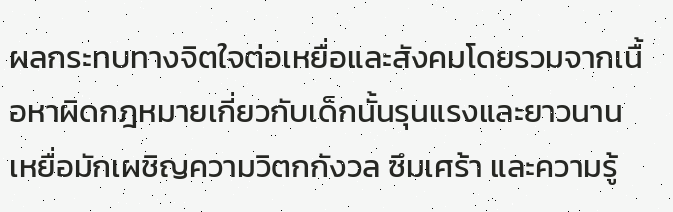ผลกระทบทางจิตใจต่อเหยื่อและสังคมโดยรวมจากเนื้อหาผิดกฎหมายเกี่ยวกับเด็กนั้นรุนแรงและยาวนาน เหยื่อมักเผชิญความวิตกกังวล ซึมเศร้า และความรู้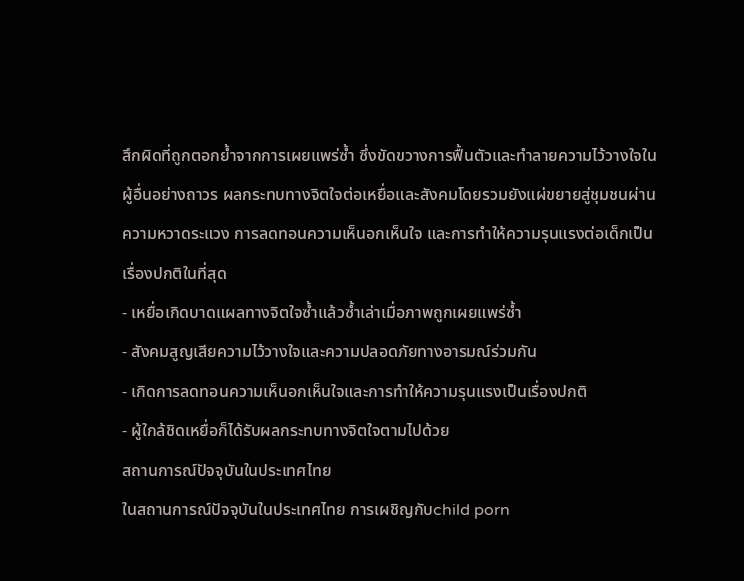สึกผิดที่ถูกตอกย้ำจากการเผยแพร่ซ้ำ ซึ่งขัดขวางการฟื้นตัวและทำลายความไว้วางใจในผู้อื่นอย่างถาวร ผลกระทบทางจิตใจต่อเหยื่อและสังคมโดยรวมยังแผ่ขยายสู่ชุมชนผ่านความหวาดระแวง การลดทอนความเห็นอกเห็นใจ และการทำให้ความรุนแรงต่อเด็กเป็นเรื่องปกติในที่สุด
- เหยื่อเกิดบาดแผลทางจิตใจซ้ำแล้วซ้ำเล่าเมื่อภาพถูกเผยแพร่ซ้ำ
- สังคมสูญเสียความไว้วางใจและความปลอดภัยทางอารมณ์ร่วมกัน
- เกิดการลดทอนความเห็นอกเห็นใจและการทำให้ความรุนแรงเป็นเรื่องปกติ
- ผู้ใกล้ชิดเหยื่อก็ได้รับผลกระทบทางจิตใจตามไปด้วย
สถานการณ์ปัจจุบันในประเทศไทย
ในสถานการณ์ปัจจุบันในประเทศไทย การเผชิญกับchild porn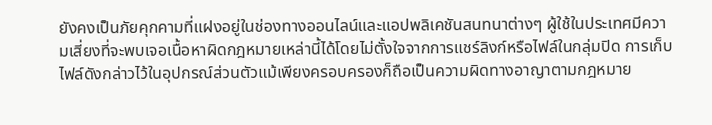ยังคงเป็นภัยคุกคามที่แฝงอยู่ในช่องทางออนไลน์และแอปพลิเคชันสนทนาต่างๆ ผู้ใช้ในประเทศมีความเสี่ยงที่จะพบเจอเนื้อหาผิดกฎหมายเหล่านี้ได้โดยไม่ตั้งใจจากการแชร์ลิงก์หรือไฟล์ในกลุ่มปิด การเก็บไฟล์ดังกล่าวไว้ในอุปกรณ์ส่วนตัวแม้เพียงครอบครองก็ถือเป็นความผิดทางอาญาตามกฎหมาย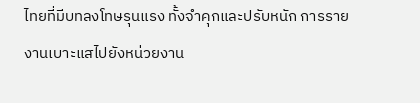ไทยที่มีบทลงโทษรุนแรง ทั้งจำคุกและปรับหนัก การรายงานเบาะแสไปยังหน่วยงาน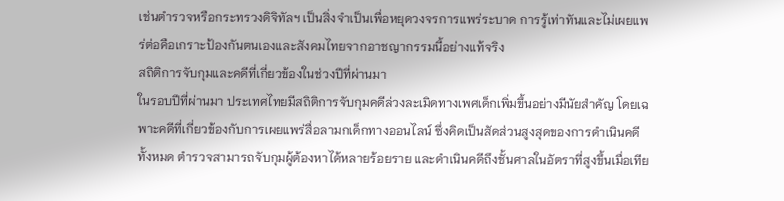เช่นตำรวจหรือกระทรวงดิจิทัลฯ เป็นสิ่งจำเป็นเพื่อหยุดวงจรการแพร่ระบาด การรู้เท่าทันและไม่เผยแพร่ต่อคือเกราะป้องกันตนเองและสังคมไทยจากอาชญากรรมนี้อย่างแท้จริง
สถิติการจับกุมและคดีที่เกี่ยวข้องในช่วงปีที่ผ่านมา
ในรอบปีที่ผ่านมา ประเทศไทยมีสถิติการจับกุมคดีล่วงละเมิดทางเพศเด็กเพิ่มขึ้นอย่างมีนัยสำคัญ โดยเฉพาะคดีที่เกี่ยวข้องกับการเผยแพร่สื่อลามกเด็กทางออนไลน์ ซึ่งคิดเป็นสัดส่วนสูงสุดของการดำเนินคดีทั้งหมด ตำรวจสามารถจับกุมผู้ต้องหาได้หลายร้อยราย และดำเนินคดีถึงชั้นศาลในอัตราที่สูงขึ้นเมื่อเทีย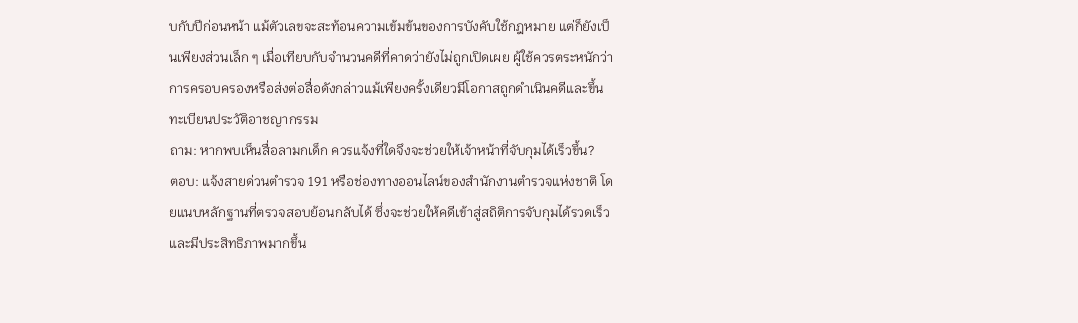บกับปีก่อนหน้า แม้ตัวเลขจะสะท้อนความเข้มข้นของการบังคับใช้กฎหมาย แต่ก็ยังเป็นเพียงส่วนเล็ก ๆ เมื่อเทียบกับจำนวนคดีที่คาดว่ายังไม่ถูกเปิดเผย ผู้ใช้ควรตระหนักว่าการครอบครองหรือส่งต่อสื่อดังกล่าวแม้เพียงครั้งเดียวมีโอกาสถูกดำเนินคดีและขึ้นทะเบียนประวัติอาชญากรรม
ถาม: หากพบเห็นสื่อลามกเด็ก ควรแจ้งที่ใดจึงจะช่วยให้เจ้าหน้าที่จับกุมได้เร็วขึ้น?
ตอบ: แจ้งสายด่วนตำรวจ 191 หรือช่องทางออนไลน์ของสำนักงานตำรวจแห่งชาติ โดยแนบหลักฐานที่ตรวจสอบย้อนกลับได้ ซึ่งจะช่วยให้คดีเข้าสู่สถิติการจับกุมได้รวดเร็วและมีประสิทธิภาพมากขึ้น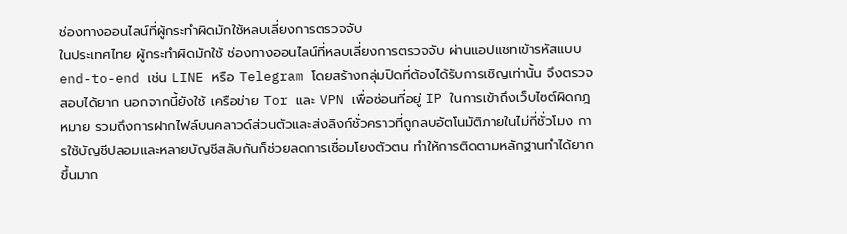ช่องทางออนไลน์ที่ผู้กระทำผิดมักใช้หลบเลี่ยงการตรวจจับ
ในประเทศไทย ผู้กระทำผิดมักใช้ ช่องทางออนไลน์ที่หลบเลี่ยงการตรวจจับ ผ่านแอปแชทเข้ารหัสแบบ end-to-end เช่น LINE หรือ Telegram โดยสร้างกลุ่มปิดที่ต้องได้รับการเชิญเท่านั้น จึงตรวจสอบได้ยาก นอกจากนี้ยังใช้ เครือข่าย Tor และ VPN เพื่อซ่อนที่อยู่ IP ในการเข้าถึงเว็บไซต์ผิดกฎหมาย รวมถึงการฝากไฟล์บนคลาวด์ส่วนตัวและส่งลิงก์ชั่วคราวที่ถูกลบอัตโนมัติภายในไม่กี่ชั่วโมง การใช้บัญชีปลอมและหลายบัญชีสลับกันก็ช่วยลดการเชื่อมโยงตัวตน ทำให้การติดตามหลักฐานทำได้ยากขึ้นมาก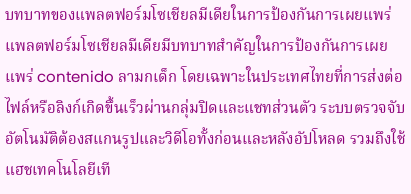บทบาทของแพลตฟอร์มโซเชียลมีเดียในการป้องกันการเผยแพร่
แพลตฟอร์มโซเชียลมีเดียมีบทบาทสำคัญในการป้องกันการเผยแพร่ contenido ลามกเด็ก โดยเฉพาะในประเทศไทยที่การส่งต่อไฟล์หรือลิงก์เกิดขึ้นเร็วผ่านกลุ่มปิดและแชทส่วนตัว ระบบตรวจจับอัตโนมัติต้องสแกนรูปและวิดีโอทั้งก่อนและหลังอัปโหลด รวมถึงใช้แฮชเทคโนโลยีเที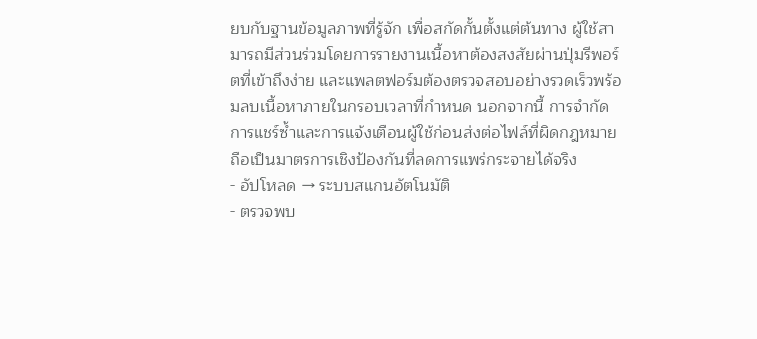ยบกับฐานข้อมูลภาพที่รู้จัก เพื่อสกัดกั้นตั้งแต่ต้นทาง ผู้ใช้สามารถมีส่วนร่วมโดยการรายงานเนื้อหาต้องสงสัยผ่านปุ่มรีพอร์ตที่เข้าถึงง่าย และแพลตฟอร์มต้องตรวจสอบอย่างรวดเร็วพร้อมลบเนื้อหาภายในกรอบเวลาที่กำหนด นอกจากนี้ การจำกัดการแชร์ซ้ำและการแจ้งเตือนผู้ใช้ก่อนส่งต่อไฟล์ที่ผิดกฎหมายถือเป็นมาตรการเชิงป้องกันที่ลดการแพร่กระจายได้จริง
- อัปโหลด → ระบบสแกนอัตโนมัติ
- ตรวจพบ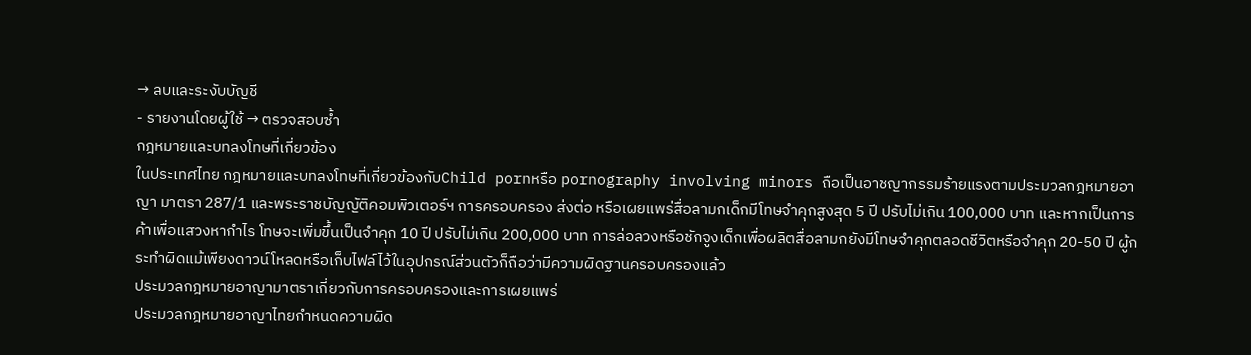→ ลบและระงับบัญชี
- รายงานโดยผู้ใช้ → ตรวจสอบซ้ำ
กฎหมายและบทลงโทษที่เกี่ยวข้อง
ในประเทศไทย กฎหมายและบทลงโทษที่เกี่ยวข้องกับChild pornหรือ pornography involving minors ถือเป็นอาชญากรรมร้ายแรงตามประมวลกฎหมายอาญา มาตรา 287/1 และพระราชบัญญัติคอมพิวเตอร์ฯ การครอบครอง ส่งต่อ หรือเผยแพร่สื่อลามกเด็กมีโทษจำคุกสูงสุด 5 ปี ปรับไม่เกิน 100,000 บาท และหากเป็นการค้าเพื่อแสวงหากำไร โทษจะเพิ่มขึ้นเป็นจำคุก 10 ปี ปรับไม่เกิน 200,000 บาท การล่อลวงหรือชักจูงเด็กเพื่อผลิตสื่อลามกยังมีโทษจำคุกตลอดชีวิตหรือจำคุก 20-50 ปี ผู้กระทำผิดแม้เพียงดาวน์โหลดหรือเก็บไฟล์ไว้ในอุปกรณ์ส่วนตัวก็ถือว่ามีความผิดฐานครอบครองแล้ว
ประมวลกฎหมายอาญามาตราเกี่ยวกับการครอบครองและการเผยแพร่
ประมวลกฎหมายอาญาไทยกำหนดความผิด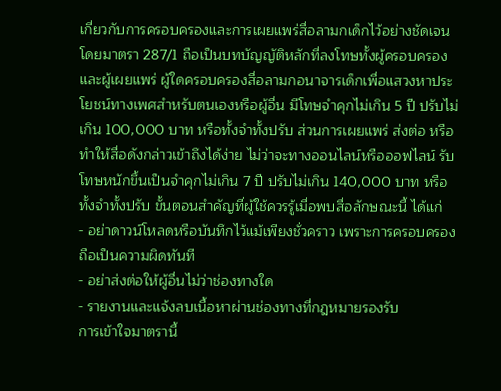เกี่ยวกับการครอบครองและการเผยแพร่สื่อลามกเด็กไว้อย่างชัดเจน โดยมาตรา 287/1 ถือเป็นบทบัญญัติหลักที่ลงโทษทั้งผู้ครอบครองและผู้เผยแพร่ ผู้ใดครอบครองสื่อลามกอนาจารเด็กเพื่อแสวงหาประโยชน์ทางเพศสำหรับตนเองหรือผู้อื่น มีโทษจำคุกไม่เกิน 5 ปี ปรับไม่เกิน 100,000 บาท หรือทั้งจำทั้งปรับ ส่วนการเผยแพร่ ส่งต่อ หรือทำให้สื่อดังกล่าวเข้าถึงได้ง่าย ไม่ว่าจะทางออนไลน์หรือออฟไลน์ รับโทษหนักขึ้นเป็นจำคุกไม่เกิน 7 ปี ปรับไม่เกิน 140,000 บาท หรือทั้งจำทั้งปรับ ขั้นตอนสำคัญที่ผู้ใช้ควรรู้เมื่อพบสื่อลักษณะนี้ ได้แก่
- อย่าดาวน์โหลดหรือบันทึกไว้แม้เพียงชั่วคราว เพราะการครอบครองถือเป็นความผิดทันที
- อย่าส่งต่อให้ผู้อื่นไม่ว่าช่องทางใด
- รายงานและแจ้งลบเนื้อหาผ่านช่องทางที่กฎหมายรองรับ
การเข้าใจมาตรานี้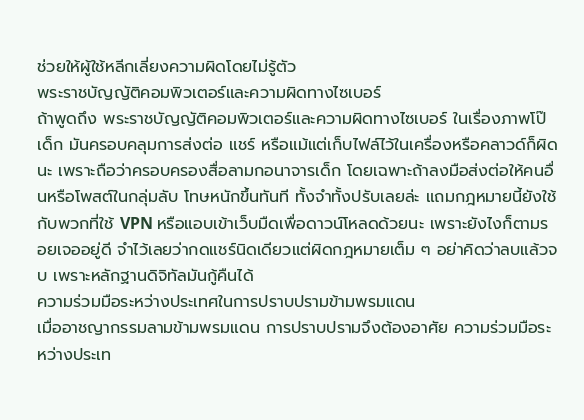ช่วยให้ผู้ใช้หลีกเลี่ยงความผิดโดยไม่รู้ตัว
พระราชบัญญัติคอมพิวเตอร์และความผิดทางไซเบอร์
ถ้าพูดถึง พระราชบัญญัติคอมพิวเตอร์และความผิดทางไซเบอร์ ในเรื่องภาพโป๊เด็ก มันครอบคลุมการส่งต่อ แชร์ หรือแม้แต่เก็บไฟล์ไว้ในเครื่องหรือคลาวด์ก็ผิดนะ เพราะถือว่าครอบครองสื่อลามกอนาจารเด็ก โดยเฉพาะถ้าลงมือส่งต่อให้คนอื่นหรือโพสต์ในกลุ่มลับ โทษหนักขึ้นทันที ทั้งจำทั้งปรับเลยล่ะ แถมกฎหมายนี้ยังใช้กับพวกที่ใช้ VPN หรือแอบเข้าเว็บมืดเพื่อดาวน์โหลดด้วยนะ เพราะยังไงก็ตามรอยเจออยู่ดี จำไว้เลยว่ากดแชร์นิดเดียวแต่ผิดกฎหมายเต็ม ๆ อย่าคิดว่าลบแล้วจบ เพราะหลักฐานดิจิทัลมันกู้คืนได้
ความร่วมมือระหว่างประเทศในการปราบปรามข้ามพรมแดน
เมื่ออาชญากรรมลามข้ามพรมแดน การปราบปรามจึงต้องอาศัย ความร่วมมือระหว่างประเท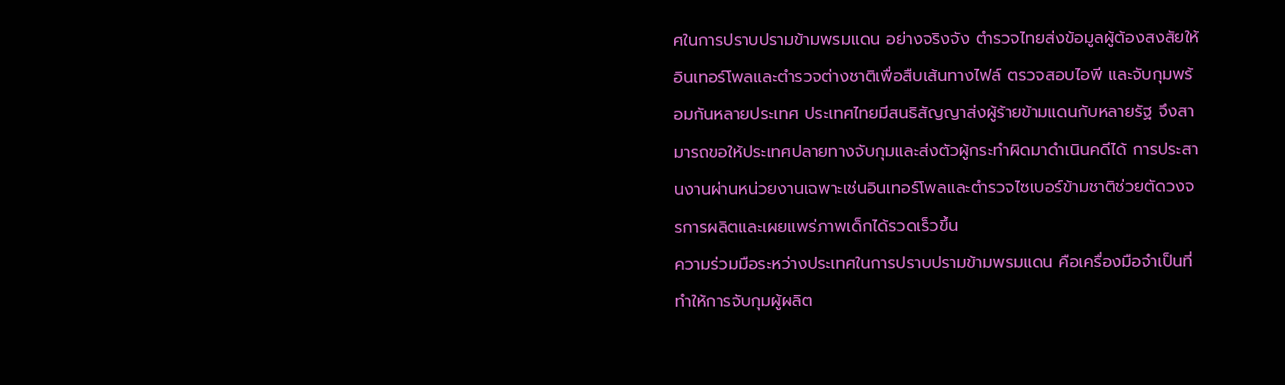ศในการปราบปรามข้ามพรมแดน อย่างจริงจัง ตำรวจไทยส่งข้อมูลผู้ต้องสงสัยให้อินเทอร์โพลและตำรวจต่างชาติเพื่อสืบเส้นทางไฟล์ ตรวจสอบไอพี และจับกุมพร้อมกันหลายประเทศ ประเทศไทยมีสนธิสัญญาส่งผู้ร้ายข้ามแดนกับหลายรัฐ จึงสามารถขอให้ประเทศปลายทางจับกุมและส่งตัวผู้กระทำผิดมาดำเนินคดีได้ การประสานงานผ่านหน่วยงานเฉพาะเช่นอินเทอร์โพลและตำรวจไซเบอร์ข้ามชาติช่วยตัดวงจรการผลิตและเผยแพร่ภาพเด็กได้รวดเร็วขึ้น
ความร่วมมือระหว่างประเทศในการปราบปรามข้ามพรมแดน คือเครื่องมือจำเป็นที่ทำให้การจับกุมผู้ผลิต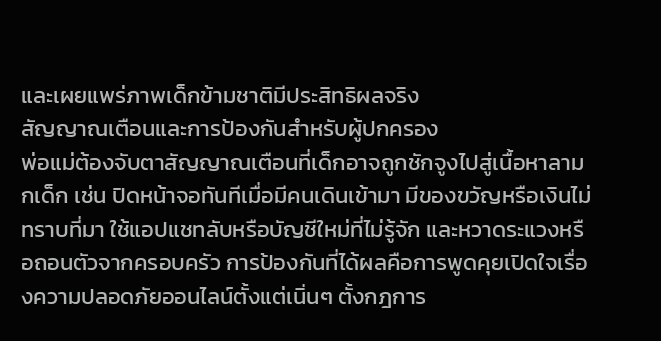และเผยแพร่ภาพเด็กข้ามชาติมีประสิทธิผลจริง
สัญญาณเตือนและการป้องกันสำหรับผู้ปกครอง
พ่อแม่ต้องจับตาสัญญาณเตือนที่เด็กอาจถูกชักจูงไปสู่เนื้อหาลามกเด็ก เช่น ปิดหน้าจอทันทีเมื่อมีคนเดินเข้ามา มีของขวัญหรือเงินไม่ทราบที่มา ใช้แอปแชทลับหรือบัญชีใหม่ที่ไม่รู้จัก และหวาดระแวงหรือถอนตัวจากครอบครัว การป้องกันที่ได้ผลคือการพูดคุยเปิดใจเรื่องความปลอดภัยออนไลน์ตั้งแต่เนิ่นๆ ตั้งกฎการ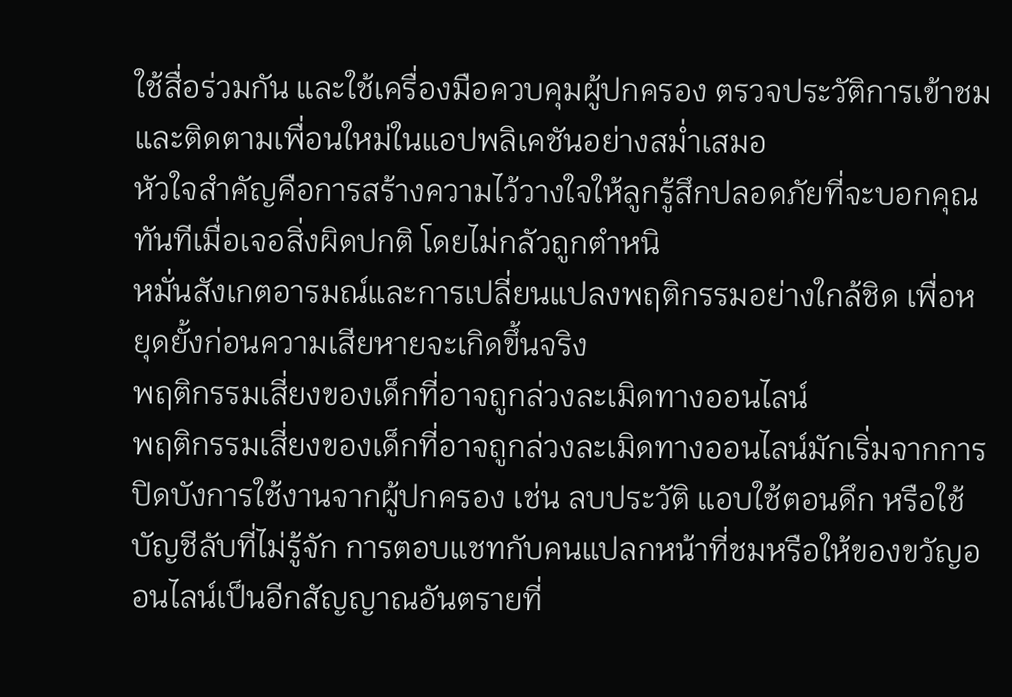ใช้สื่อร่วมกัน และใช้เครื่องมือควบคุมผู้ปกครอง ตรวจประวัติการเข้าชมและติดตามเพื่อนใหม่ในแอปพลิเคชันอย่างสม่ำเสมอ
หัวใจสำคัญคือการสร้างความไว้วางใจให้ลูกรู้สึกปลอดภัยที่จะบอกคุณทันทีเมื่อเจอสิ่งผิดปกติ โดยไม่กลัวถูกตำหนิ
หมั่นสังเกตอารมณ์และการเปลี่ยนแปลงพฤติกรรมอย่างใกล้ชิด เพื่อหยุดยั้งก่อนความเสียหายจะเกิดขึ้นจริง
พฤติกรรมเสี่ยงของเด็กที่อาจถูกล่วงละเมิดทางออนไลน์
พฤติกรรมเสี่ยงของเด็กที่อาจถูกล่วงละเมิดทางออนไลน์มักเริ่มจากการปิดบังการใช้งานจากผู้ปกครอง เช่น ลบประวัติ แอบใช้ตอนดึก หรือใช้บัญชีลับที่ไม่รู้จัก การตอบแชทกับคนแปลกหน้าที่ชมหรือให้ของขวัญออนไลน์เป็นอีกสัญญาณอันตรายที่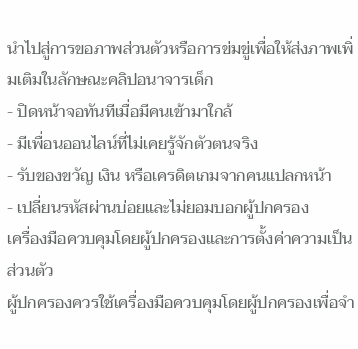นำไปสู่การขอภาพส่วนตัวหรือการข่มขู่เพื่อให้ส่งภาพเพิ่มเติมในลักษณะคลิปอนาจารเด็ก
- ปิดหน้าจอทันทีเมื่อมีคนเข้ามาใกล้
- มีเพื่อนออนไลน์ที่ไม่เคยรู้จักตัวตนจริง
- รับของขวัญ เงิน หรือเครดิตเกมจากคนแปลกหน้า
- เปลี่ยนรหัสผ่านบ่อยและไม่ยอมบอกผู้ปกครอง
เครื่องมือควบคุมโดยผู้ปกครองและการตั้งค่าความเป็นส่วนตัว
ผู้ปกครองควรใช้เครื่องมือควบคุมโดยผู้ปกครองเพื่อจำ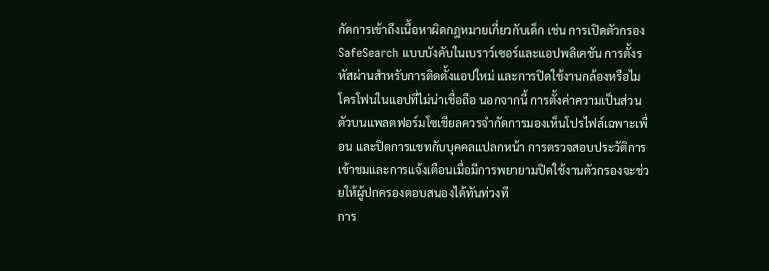กัดการเข้าถึงเนื้อหาผิดกฎหมายเกี่ยวกับเด็ก เช่น การเปิดตัวกรอง SafeSearch แบบบังคับในเบราว์เซอร์และแอปพลิเคชัน การตั้งรหัสผ่านสำหรับการติดตั้งแอปใหม่ และการปิดใช้งานกล้องหรือไมโครโฟนในแอปที่ไม่น่าเชื่อถือ นอกจากนี้ การตั้งค่าความเป็นส่วนตัวบนแพลตฟอร์มโซเชียลควรจำกัดการมองเห็นโปรไฟล์เฉพาะเพื่อน และปิดการแชทกับบุคคลแปลกหน้า การตรวจสอบประวัติการเข้าชมและการแจ้งเตือนเมื่อมีการพยายามปิดใช้งานตัวกรองจะช่วยให้ผู้ปกครองตอบสนองได้ทันท่วงที
การ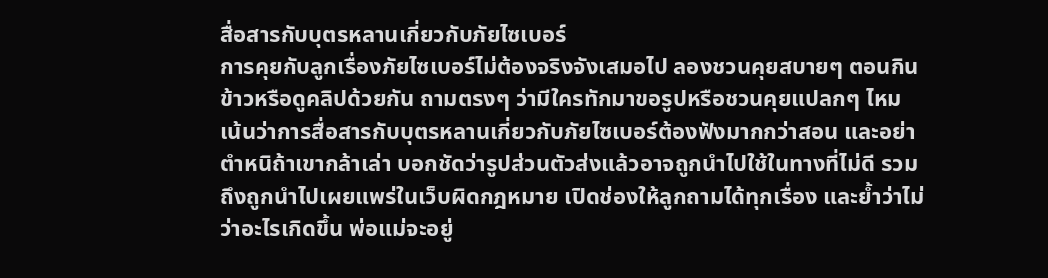สื่อสารกับบุตรหลานเกี่ยวกับภัยไซเบอร์
การคุยกับลูกเรื่องภัยไซเบอร์ไม่ต้องจริงจังเสมอไป ลองชวนคุยสบายๆ ตอนกินข้าวหรือดูคลิปด้วยกัน ถามตรงๆ ว่ามีใครทักมาขอรูปหรือชวนคุยแปลกๆ ไหม เน้นว่าการสื่อสารกับบุตรหลานเกี่ยวกับภัยไซเบอร์ต้องฟังมากกว่าสอน และอย่าตำหนิถ้าเขากล้าเล่า บอกชัดว่ารูปส่วนตัวส่งแล้วอาจถูกนำไปใช้ในทางที่ไม่ดี รวมถึงถูกนำไปเผยแพร่ในเว็บผิดกฎหมาย เปิดช่องให้ลูกถามได้ทุกเรื่อง และย้ำว่าไม่ว่าอะไรเกิดขึ้น พ่อแม่จะอยู่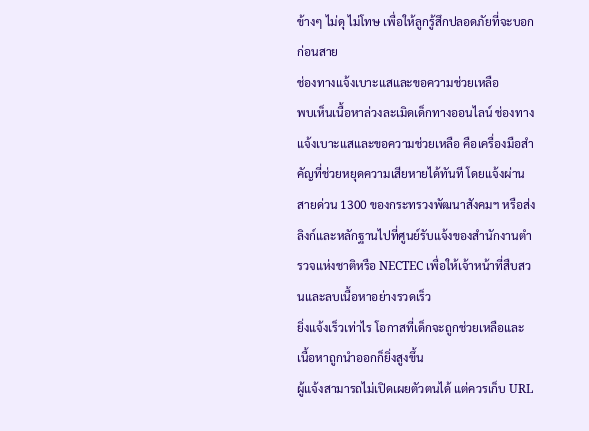ข้างๆ ไม่ดุ ไม่โทษ เพื่อให้ลูกรู้สึกปลอดภัยที่จะบอกก่อนสาย
ช่องทางแจ้งเบาะแสและขอความช่วยเหลือ
พบเห็นเนื้อหาล่วงละเมิดเด็กทางออนไลน์ ช่องทางแจ้งเบาะแสและขอความช่วยเหลือ คือเครื่องมือสำคัญที่ช่วยหยุดความเสียหายได้ทันที โดยแจ้งผ่านสายด่วน 1300 ของกระทรวงพัฒนาสังคมฯ หรือส่งลิงก์และหลักฐานไปที่ศูนย์รับแจ้งของสำนักงานตำรวจแห่งชาติหรือ NECTEC เพื่อให้เจ้าหน้าที่สืบสวนและลบเนื้อหาอย่างรวดเร็ว
ยิ่งแจ้งเร็วเท่าไร โอกาสที่เด็กจะถูกช่วยเหลือและเนื้อหาถูกนำออกก็ยิ่งสูงขึ้น
ผู้แจ้งสามารถไม่เปิดเผยตัวตนได้ แต่ควรเก็บ URL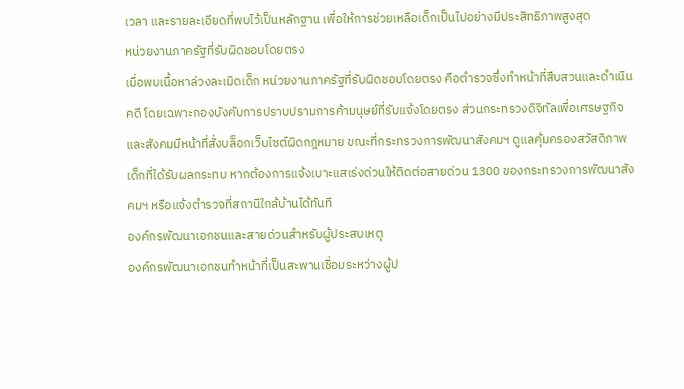เวลา และรายละเอียดที่พบไว้เป็นหลักฐาน เพื่อให้การช่วยเหลือเด็กเป็นไปอย่างมีประสิทธิภาพสูงสุด
หน่วยงานภาครัฐที่รับผิดชอบโดยตรง
เมื่อพบเนื้อหาล่วงละเมิดเด็ก หน่วยงานภาครัฐที่รับผิดชอบโดยตรง คือตำรวจซึ่งทำหน้าที่สืบสวนและดำเนินคดี โดยเฉพาะกองบังคับการปราบปรามการค้ามนุษย์ที่รับแจ้งโดยตรง ส่วนกระทรวงดิจิทัลเพื่อเศรษฐกิจและสังคมมีหน้าที่สั่งบล็อกเว็บไซต์ผิดกฎหมาย ขณะที่กระทรวงการพัฒนาสังคมฯ ดูแลคุ้มครองสวัสดิภาพเด็กที่ได้รับผลกระทบ หากต้องการแจ้งเบาะแสเร่งด่วนให้ติดต่อสายด่วน 1300 ของกระทรวงการพัฒนาสังคมฯ หรือแจ้งตำรวจที่สถานีใกล้บ้านได้ทันที
องค์กรพัฒนาเอกชนและสายด่วนสำหรับผู้ประสบเหตุ
องค์กรพัฒนาเอกชนทำหน้าที่เป็นสะพานเชื่อมระหว่างผู้ป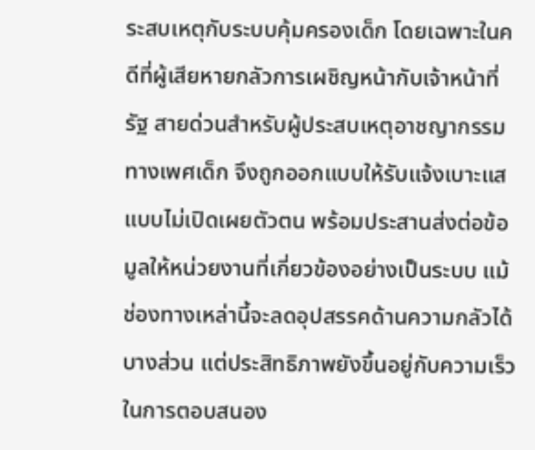ระสบเหตุกับระบบคุ้มครองเด็ก โดยเฉพาะในคดีที่ผู้เสียหายกลัวการเผชิญหน้ากับเจ้าหน้าที่รัฐ สายด่วนสำหรับผู้ประสบเหตุอาชญากรรมทางเพศเด็ก จึงถูกออกแบบให้รับแจ้งเบาะแสแบบไม่เปิดเผยตัวตน พร้อมประสานส่งต่อข้อมูลให้หน่วยงานที่เกี่ยวข้องอย่างเป็นระบบ แม้ช่องทางเหล่านี้จะลดอุปสรรคด้านความกลัวได้บางส่วน แต่ประสิทธิภาพยังขึ้นอยู่กับความเร็วในการตอบสนอง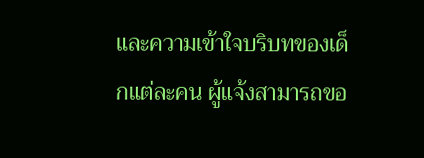และความเข้าใจบริบทของเด็กแต่ละคน ผู้แจ้งสามารถขอ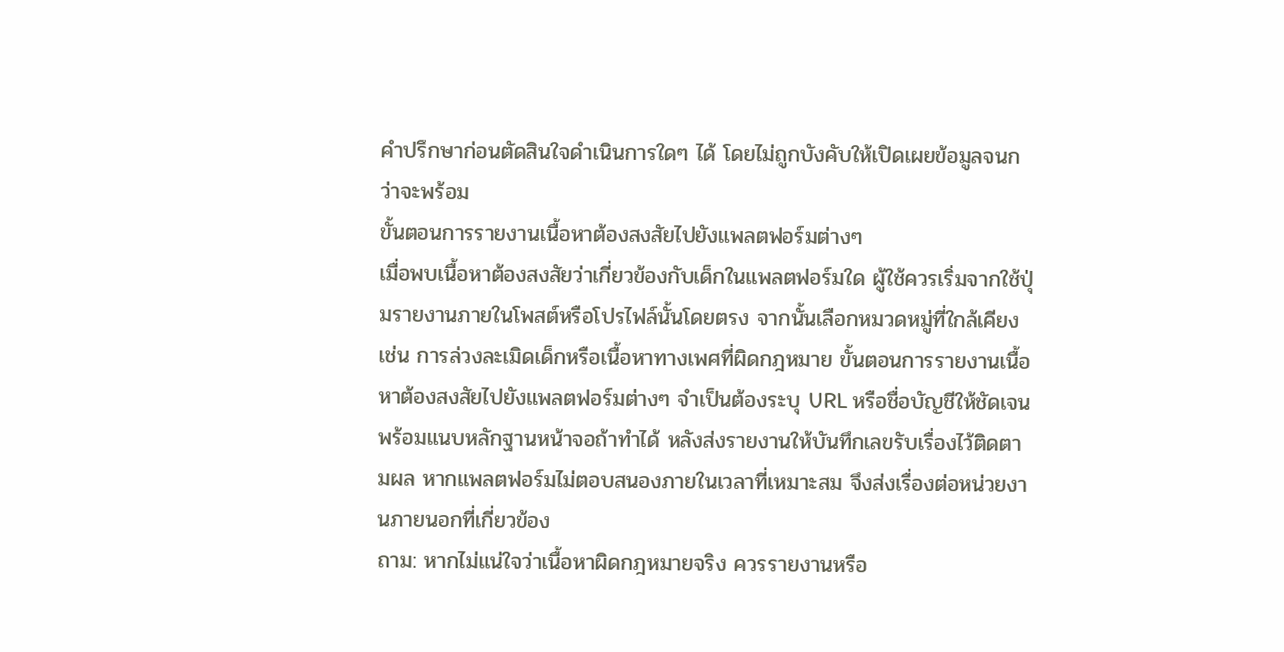คำปรึกษาก่อนตัดสินใจดำเนินการใดๆ ได้ โดยไม่ถูกบังคับให้เปิดเผยข้อมูลจนกว่าจะพร้อม
ขั้นตอนการรายงานเนื้อหาต้องสงสัยไปยังแพลตฟอร์มต่างๆ
เมื่อพบเนื้อหาต้องสงสัยว่าเกี่ยวข้องกับเด็กในแพลตฟอร์มใด ผู้ใช้ควรเริ่มจากใช้ปุ่มรายงานภายในโพสต์หรือโปรไฟล์นั้นโดยตรง จากนั้นเลือกหมวดหมู่ที่ใกล้เคียง เช่น การล่วงละเมิดเด็กหรือเนื้อหาทางเพศที่ผิดกฎหมาย ขั้นตอนการรายงานเนื้อหาต้องสงสัยไปยังแพลตฟอร์มต่างๆ จำเป็นต้องระบุ URL หรือชื่อบัญชีให้ชัดเจน พร้อมแนบหลักฐานหน้าจอถ้าทำได้ หลังส่งรายงานให้บันทึกเลขรับเรื่องไว้ติดตามผล หากแพลตฟอร์มไม่ตอบสนองภายในเวลาที่เหมาะสม จึงส่งเรื่องต่อหน่วยงานภายนอกที่เกี่ยวข้อง
ถาม: หากไม่แน่ใจว่าเนื้อหาผิดกฎหมายจริง ควรรายงานหรือ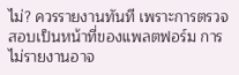ไม่? ควรรายงานทันที เพราะการตรวจสอบเป็นหน้าที่ของแพลตฟอร์ม การไม่รายงานอาจ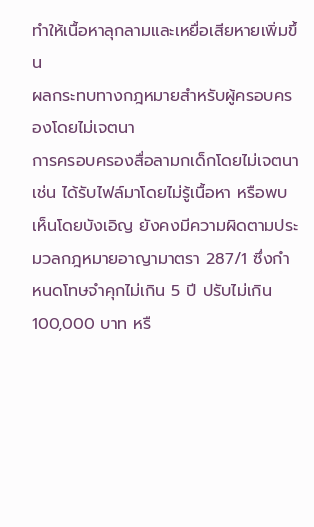ทำให้เนื้อหาลุกลามและเหยื่อเสียหายเพิ่มขึ้น
ผลกระทบทางกฎหมายสำหรับผู้ครอบครองโดยไม่เจตนา
การครอบครองสื่อลามกเด็กโดยไม่เจตนา เช่น ได้รับไฟล์มาโดยไม่รู้เนื้อหา หรือพบเห็นโดยบังเอิญ ยังคงมีความผิดตามประมวลกฎหมายอาญามาตรา 287/1 ซึ่งกำหนดโทษจำคุกไม่เกิน 5 ปี ปรับไม่เกิน 100,000 บาท หรื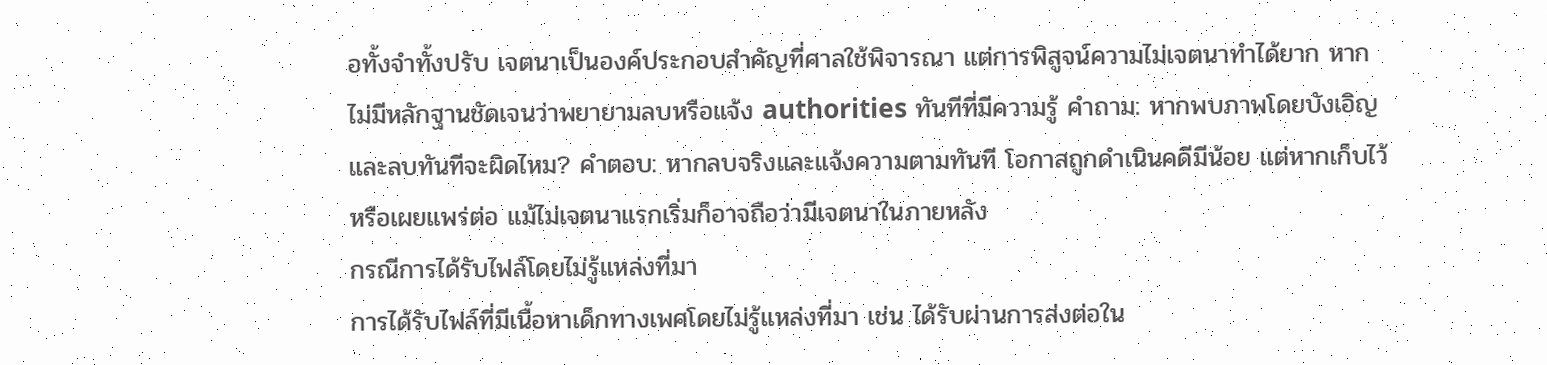อทั้งจำทั้งปรับ เจตนาเป็นองค์ประกอบสำคัญที่ศาลใช้พิจารณา แต่การพิสูจน์ความไม่เจตนาทำได้ยาก หากไม่มีหลักฐานชัดเจนว่าพยายามลบหรือแจ้ง authorities ทันทีที่มีความรู้ คำถาม: หากพบภาพโดยบังเอิญและลบทันทีจะผิดไหม? คำตอบ: หากลบจริงและแจ้งความตามทันที โอกาสถูกดำเนินคดีมีน้อย แต่หากเก็บไว้หรือเผยแพร่ต่อ แม้ไม่เจตนาแรกเริ่มก็อาจถือว่ามีเจตนาในภายหลัง
กรณีการได้รับไฟล์โดยไม่รู้แหล่งที่มา
การได้รับไฟล์ที่มีเนื้อหาเด็กทางเพศโดยไม่รู้แหล่งที่มา เช่น ได้รับผ่านการส่งต่อใน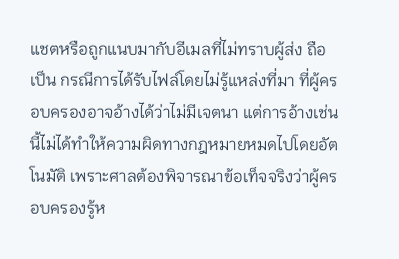แชตหรือถูกแนบมากับอีเมลที่ไม่ทราบผู้ส่ง ถือเป็น กรณีการได้รับไฟล์โดยไม่รู้แหล่งที่มา ที่ผู้ครอบครองอาจอ้างได้ว่าไม่มีเจตนา แต่การอ้างเช่นนี้ไม่ได้ทำให้ความผิดทางกฎหมายหมดไปโดยอัตโนมัติ เพราะศาลต้องพิจารณาข้อเท็จจริงว่าผู้ครอบครองรู้ห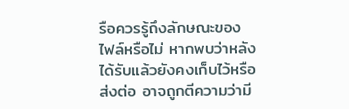รือควรรู้ถึงลักษณะของไฟล์หรือไม่ หากพบว่าหลังได้รับแล้วยังคงเก็บไว้หรือส่งต่อ อาจถูกตีความว่ามี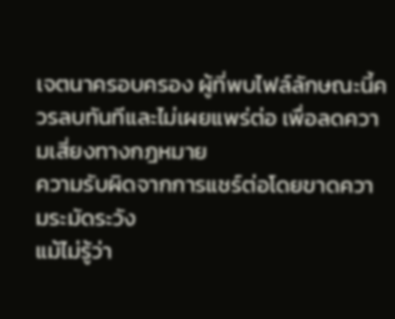เจตนาครอบครอง ผู้ที่พบไฟล์ลักษณะนี้ควรลบทันทีและไม่เผยแพร่ต่อ เพื่อลดความเสี่ยงทางกฎหมาย
ความรับผิดจากการแชร์ต่อโดยขาดความระมัดระวัง
แม้ไม่รู้ว่า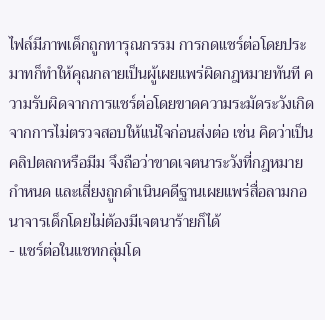ไฟล์มีภาพเด็กถูกทารุณกรรม การกดแชร์ต่อโดยประมาทก็ทำให้คุณกลายเป็นผู้เผยแพร่ผิดกฎหมายทันที ความรับผิดจากการแชร์ต่อโดยขาดความระมัดระวังเกิดจากการไม่ตรวจสอบให้แน่ใจก่อนส่งต่อ เช่น คิดว่าเป็นคลิปตลกหรือมีม จึงถือว่าขาดเจตนาระวังที่กฎหมายกำหนด และเสี่ยงถูกดำเนินคดีฐานเผยแพร่สื่อลามกอนาจารเด็กโดยไม่ต้องมีเจตนาร้ายก็ได้
- แชร์ต่อในแชทกลุ่มโด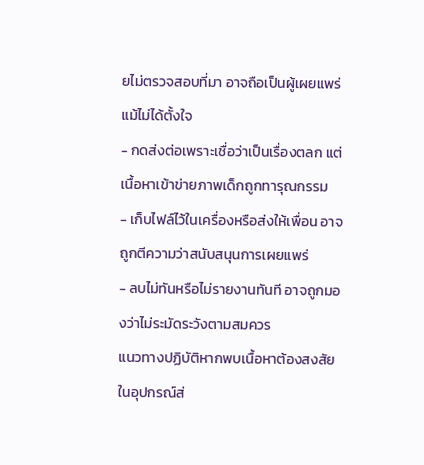ยไม่ตรวจสอบที่มา อาจถือเป็นผู้เผยแพร่แม้ไม่ได้ตั้งใจ
- กดส่งต่อเพราะเชื่อว่าเป็นเรื่องตลก แต่เนื้อหาเข้าข่ายภาพเด็กถูกทารุณกรรม
- เก็บไฟล์ไว้ในเครื่องหรือส่งให้เพื่อน อาจถูกตีความว่าสนับสนุนการเผยแพร่
- ลบไม่ทันหรือไม่รายงานทันที อาจถูกมองว่าไม่ระมัดระวังตามสมควร
แนวทางปฏิบัติหากพบเนื้อหาต้องสงสัยในอุปกรณ์ส่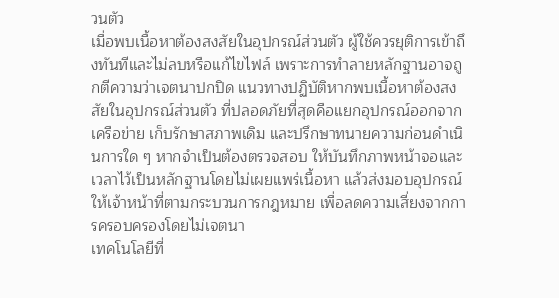วนตัว
เมื่อพบเนื้อหาต้องสงสัยในอุปกรณ์ส่วนตัว ผู้ใช้ควรยุติการเข้าถึงทันทีและไม่ลบหรือแก้ไขไฟล์ เพราะการทำลายหลักฐานอาจถูกตีความว่าเจตนาปกปิด แนวทางปฏิบัติหากพบเนื้อหาต้องสงสัยในอุปกรณ์ส่วนตัว ที่ปลอดภัยที่สุดคือแยกอุปกรณ์ออกจากเครือข่าย เก็บรักษาสภาพเดิม และปรึกษาทนายความก่อนดำเนินการใด ๆ หากจำเป็นต้องตรวจสอบ ให้บันทึกภาพหน้าจอและเวลาไว้เป็นหลักฐานโดยไม่เผยแพร่เนื้อหา แล้วส่งมอบอุปกรณ์ให้เจ้าหน้าที่ตามกระบวนการกฎหมาย เพื่อลดความเสี่ยงจากการครอบครองโดยไม่เจตนา
เทคโนโลยีที่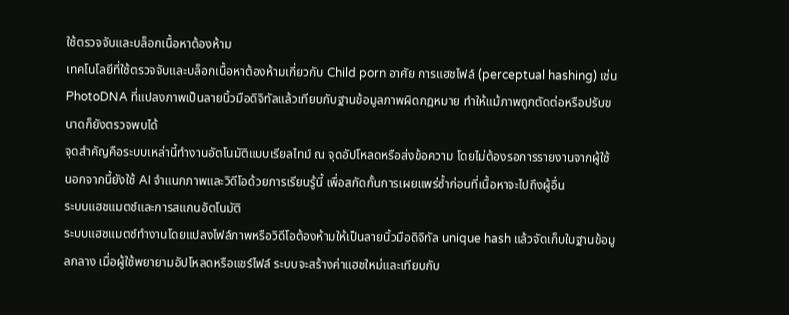ใช้ตรวจจับและบล็อกเนื้อหาต้องห้าม
เทคโนโลยีที่ใช้ตรวจจับและบล็อกเนื้อหาต้องห้ามเกี่ยวกับ Child porn อาศัย การแฮชไฟล์ (perceptual hashing) เช่น PhotoDNA ที่แปลงภาพเป็นลายนิ้วมือดิจิทัลแล้วเทียบกับฐานข้อมูลภาพผิดกฎหมาย ทำให้แม้ภาพถูกตัดต่อหรือปรับขนาดก็ยังตรวจพบได้
จุดสำคัญคือระบบเหล่านี้ทำงานอัตโนมัติแบบเรียลไทม์ ณ จุดอัปโหลดหรือส่งข้อความ โดยไม่ต้องรอการรายงานจากผู้ใช้
นอกจากนี้ยังใช้ AI จำแนกภาพและวิดีโอด้วยการเรียนรู้นี้ เพื่อสกัดกั้นการเผยแพร่ซ้ำก่อนที่เนื้อหาจะไปถึงผู้อื่น
ระบบแฮชแมตช์และการสแกนอัตโนมัติ
ระบบแฮชแมตช์ทำงานโดยแปลงไฟล์ภาพหรือวิดีโอต้องห้ามให้เป็นลายนิ้วมือดิจิทัล unique hash แล้วจัดเก็บในฐานข้อมูลกลาง เมื่อผู้ใช้พยายามอัปโหลดหรือแชร์ไฟล์ ระบบจะสร้างค่าแฮชใหม่และเทียบกับ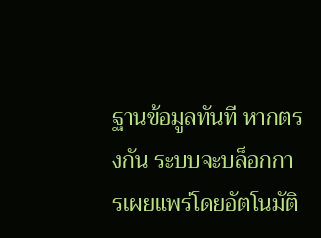ฐานข้อมูลทันที หากตรงกัน ระบบจะบล็อกการเผยแพร่โดยอัตโนมัติ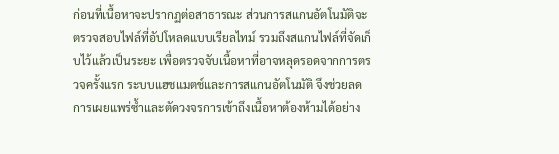ก่อนที่เนื้อหาจะปรากฏต่อสาธารณะ ส่วนการสแกนอัตโนมัติจะตรวจสอบไฟล์ที่อัปโหลดแบบเรียลไทม์ รวมถึงสแกนไฟล์ที่จัดเก็บไว้แล้วเป็นระยะ เพื่อตรวจจับเนื้อหาที่อาจหลุดรอดจากการตรวจครั้งแรก ระบบแฮชแมตช์และการสแกนอัตโนมัติ จึงช่วยลดการเผยแพร่ซ้ำและตัดวงจรการเข้าถึงเนื้อหาต้องห้ามได้อย่าง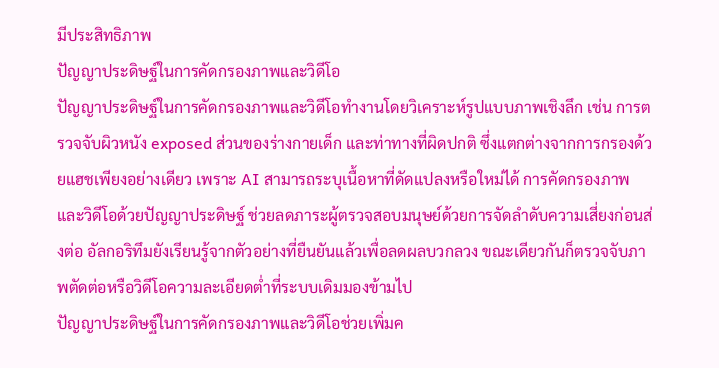มีประสิทธิภาพ
ปัญญาประดิษฐ์ในการคัดกรองภาพและวิดีโอ
ปัญญาประดิษฐ์ในการคัดกรองภาพและวิดีโอทำงานโดยวิเคราะห์รูปแบบภาพเชิงลึก เช่น การตรวจจับผิวหนัง exposed ส่วนของร่างกายเด็ก และท่าทางที่ผิดปกติ ซึ่งแตกต่างจากการกรองด้วยแฮชเพียงอย่างเดียว เพราะ AI สามารถระบุเนื้อหาที่ดัดแปลงหรือใหม่ได้ การคัดกรองภาพและวิดีโอด้วยปัญญาประดิษฐ์ ช่วยลดภาระผู้ตรวจสอบมนุษย์ด้วยการจัดลำดับความเสี่ยงก่อนส่งต่อ อัลกอริทึมยังเรียนรู้จากตัวอย่างที่ยืนยันแล้วเพื่อลดผลบวกลวง ขณะเดียวกันก็ตรวจจับภาพตัดต่อหรือวิดีโอความละเอียดต่ำที่ระบบเดิมมองข้ามไป
ปัญญาประดิษฐ์ในการคัดกรองภาพและวิดีโอช่วยเพิ่มค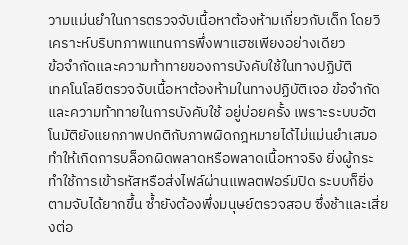วามแม่นยำในการตรวจจับเนื้อหาต้องห้ามเกี่ยวกับเด็ก โดยวิเคราะห์บริบทภาพแทนการพึ่งพาแฮชเพียงอย่างเดียว
ข้อจำกัดและความท้าทายของการบังคับใช้ในทางปฏิบัติ
เทคโนโลยีตรวจจับเนื้อหาต้องห้ามในทางปฏิบัติเจอ ข้อจำกัดและความท้าทายในการบังคับใช้ อยู่บ่อยครั้ง เพราะระบบอัตโนมัติยังแยกภาพปกติกับภาพผิดกฎหมายได้ไม่แม่นยำเสมอ ทำให้เกิดการบล็อกผิดพลาดหรือพลาดเนื้อหาจริง ยิ่งผู้กระทำใช้การเข้ารหัสหรือส่งไฟล์ผ่านแพลตฟอร์มปิด ระบบก็ยิ่งตามจับได้ยากขึ้น ซ้ำยังต้องพึ่งมนุษย์ตรวจสอบ ซึ่งช้าและเสี่ยงต่อ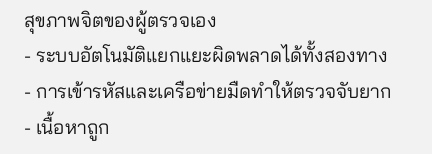สุขภาพจิตของผู้ตรวจเอง
- ระบบอัตโนมัติแยกแยะผิดพลาดได้ทั้งสองทาง
- การเข้ารหัสและเครือข่ายมืดทำให้ตรวจจับยาก
- เนื้อหาถูก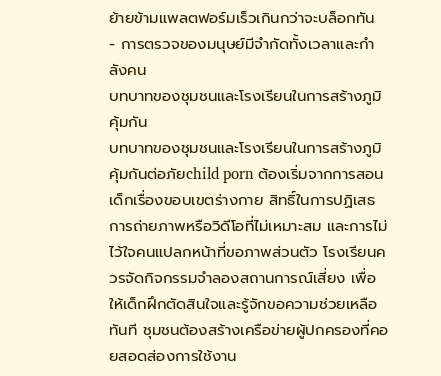ย้ายข้ามแพลตฟอร์มเร็วเกินกว่าจะบล็อกทัน
- การตรวจของมนุษย์มีจำกัดทั้งเวลาและกำลังคน
บทบาทของชุมชนและโรงเรียนในการสร้างภูมิคุ้มกัน
บทบาทของชุมชนและโรงเรียนในการสร้างภูมิคุ้มกันต่อภัยchild porn ต้องเริ่มจากการสอนเด็กเรื่องขอบเขตร่างกาย สิทธิ์ในการปฏิเสธการถ่ายภาพหรือวิดีโอที่ไม่เหมาะสม และการไม่ไว้ใจคนแปลกหน้าที่ขอภาพส่วนตัว โรงเรียนควรจัดกิจกรรมจำลองสถานการณ์เสี่ยง เพื่อให้เด็กฝึกตัดสินใจและรู้จักขอความช่วยเหลือทันที ชุมชนต้องสร้างเครือข่ายผู้ปกครองที่คอยสอดส่องการใช้งาน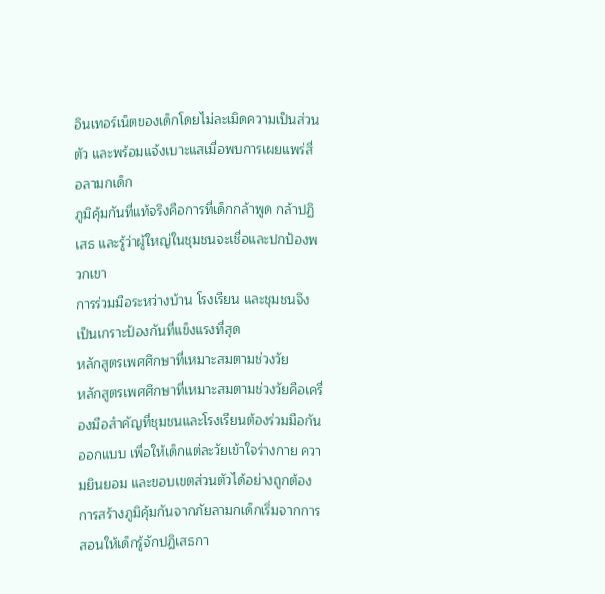อินเทอร์เน็ตของเด็กโดยไม่ละเมิดความเป็นส่วนตัว และพร้อมแจ้งเบาะแสเมื่อพบการเผยแพร่สื่อลามกเด็ก
ภูมิคุ้มกันที่แท้จริงคือการที่เด็กกล้าพูด กล้าปฏิเสธ และรู้ว่าผู้ใหญ่ในชุมชนจะเชื่อและปกป้องพวกเขา
การร่วมมือระหว่างบ้าน โรงเรียน และชุมชนจึงเป็นเกราะป้องกันที่แข็งแรงที่สุด
หลักสูตรเพศศึกษาที่เหมาะสมตามช่วงวัย
หลักสูตรเพศศึกษาที่เหมาะสมตามช่วงวัยคือเครื่องมือสำคัญที่ชุมชนและโรงเรียนต้องร่วมมือกันออกแบบ เพื่อให้เด็กแต่ละวัยเข้าใจร่างกาย ความยินยอม และขอบเขตส่วนตัวได้อย่างถูกต้อง การสร้างภูมิคุ้มกันจากภัยลามกเด็กเริ่มจากการสอนให้เด็กรู้จักปฏิเสธกา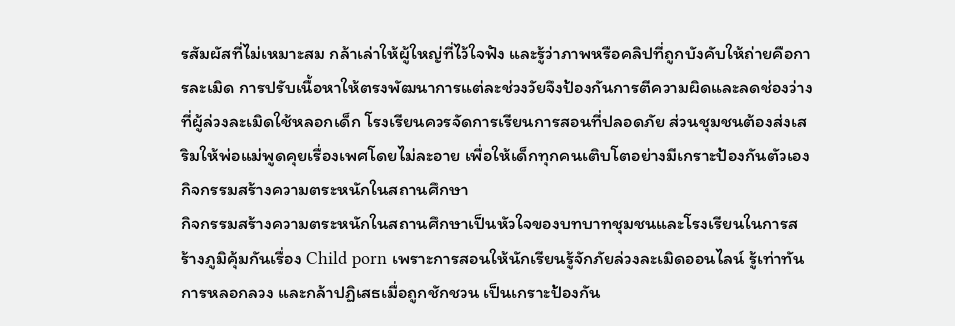รสัมผัสที่ไม่เหมาะสม กล้าเล่าให้ผู้ใหญ่ที่ไว้ใจฟัง และรู้ว่าภาพหรือคลิปที่ถูกบังคับให้ถ่ายคือการละเมิด การปรับเนื้อหาให้ตรงพัฒนาการแต่ละช่วงวัยจึงป้องกันการตีความผิดและลดช่องว่างที่ผู้ล่วงละเมิดใช้หลอกเด็ก โรงเรียนควรจัดการเรียนการสอนที่ปลอดภัย ส่วนชุมชนต้องส่งเสริมให้พ่อแม่พูดคุยเรื่องเพศโดยไม่ละอาย เพื่อให้เด็กทุกคนเติบโตอย่างมีเกราะป้องกันตัวเอง
กิจกรรมสร้างความตระหนักในสถานศึกษา
กิจกรรมสร้างความตระหนักในสถานศึกษาเป็นหัวใจของบทบาทชุมชนและโรงเรียนในการสร้างภูมิคุ้มกันเรื่อง Child porn เพราะการสอนให้นักเรียนรู้จักภัยล่วงละเมิดออนไลน์ รู้เท่าทันการหลอกลวง และกล้าปฏิเสธเมื่อถูกชักชวน เป็นเกราะป้องกัน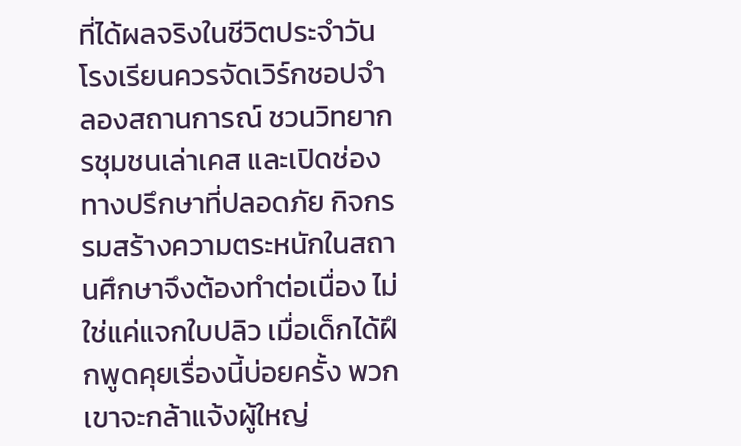ที่ได้ผลจริงในชีวิตประจำวัน โรงเรียนควรจัดเวิร์กชอปจำลองสถานการณ์ ชวนวิทยากรชุมชนเล่าเคส และเปิดช่องทางปรึกษาที่ปลอดภัย กิจกรรมสร้างความตระหนักในสถานศึกษาจึงต้องทำต่อเนื่อง ไม่ใช่แค่แจกใบปลิว เมื่อเด็กได้ฝึกพูดคุยเรื่องนี้บ่อยครั้ง พวกเขาจะกล้าแจ้งผู้ใหญ่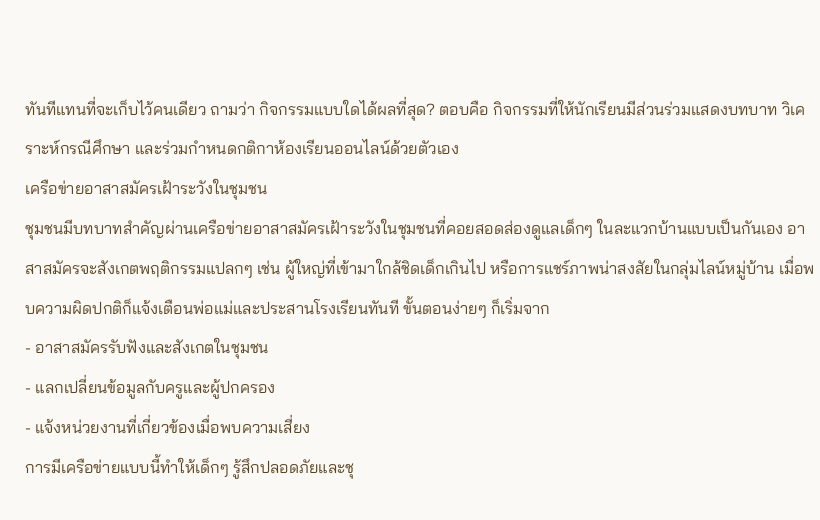ทันทีแทนที่จะเก็บไว้คนเดียว ถามว่า กิจกรรมแบบใดได้ผลที่สุด? ตอบคือ กิจกรรมที่ให้นักเรียนมีส่วนร่วมแสดงบทบาท วิเคราะห์กรณีศึกษา และร่วมกำหนดกติกาห้องเรียนออนไลน์ด้วยตัวเอง
เครือข่ายอาสาสมัครเฝ้าระวังในชุมชน
ชุมชนมีบทบาทสำคัญผ่านเครือข่ายอาสาสมัครเฝ้าระวังในชุมชนที่คอยสอดส่องดูแลเด็กๆ ในละแวกบ้านแบบเป็นกันเอง อาสาสมัครจะสังเกตพฤติกรรมแปลกๆ เช่น ผู้ใหญ่ที่เข้ามาใกล้ชิดเด็กเกินไป หรือการแชร์ภาพน่าสงสัยในกลุ่มไลน์หมู่บ้าน เมื่อพบความผิดปกติก็แจ้งเตือนพ่อแม่และประสานโรงเรียนทันที ขั้นตอนง่ายๆ ก็เริ่มจาก
- อาสาสมัครรับฟังและสังเกตในชุมชน
- แลกเปลี่ยนข้อมูลกับครูและผู้ปกครอง
- แจ้งหน่วยงานที่เกี่ยวข้องเมื่อพบความเสี่ยง
การมีเครือข่ายแบบนี้ทำให้เด็กๆ รู้สึกปลอดภัยและชุ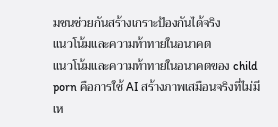มชนช่วยกันสร้างเกราะป้องกันได้จริง
แนวโน้มและความท้าทายในอนาคต
แนวโน้มและความท้าทายในอนาคตของ child porn คือการใช้ AI สร้างภาพเสมือนจริงที่ไม่มีเห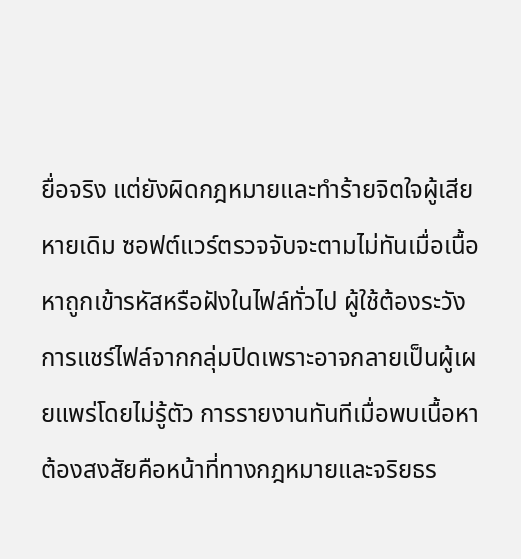ยื่อจริง แต่ยังผิดกฎหมายและทำร้ายจิตใจผู้เสียหายเดิม ซอฟต์แวร์ตรวจจับจะตามไม่ทันเมื่อเนื้อหาถูกเข้ารหัสหรือฝังในไฟล์ทั่วไป ผู้ใช้ต้องระวังการแชร์ไฟล์จากกลุ่มปิดเพราะอาจกลายเป็นผู้เผยแพร่โดยไม่รู้ตัว การรายงานทันทีเมื่อพบเนื้อหาต้องสงสัยคือหน้าที่ทางกฎหมายและจริยธร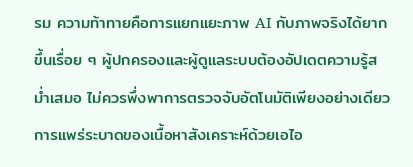รม ความท้าทายคือการแยกแยะภาพ AI กับภาพจริงได้ยากขึ้นเรื่อย ๆ ผู้ปกครองและผู้ดูแลระบบต้องอัปเดตความรู้สม่ำเสมอ ไม่ควรพึ่งพาการตรวจจับอัตโนมัติเพียงอย่างเดียว
การแพร่ระบาดของเนื้อหาสังเคราะห์ด้วยเอไอ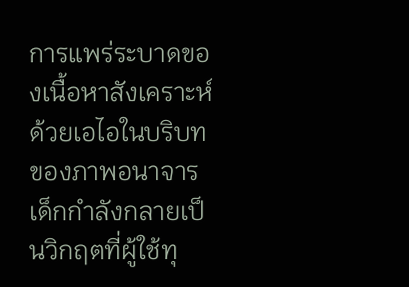การแพร่ระบาดของเนื้อหาสังเคราะห์ด้วยเอไอในบริบทของภาพอนาจารเด็กกำลังกลายเป็นวิกฤตที่ผู้ใช้ทุ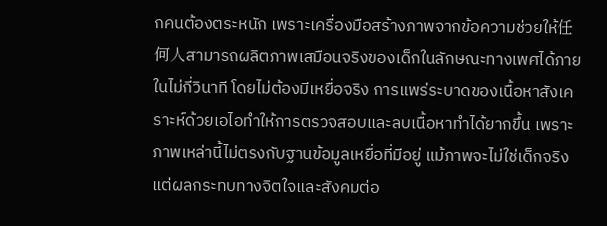กคนต้องตระหนัก เพราะเครื่องมือสร้างภาพจากข้อความช่วยให้任何人สามารถผลิตภาพเสมือนจริงของเด็กในลักษณะทางเพศได้ภายในไม่กี่วินาที โดยไม่ต้องมีเหยื่อจริง การแพร่ระบาดของเนื้อหาสังเคราะห์ด้วยเอไอทำให้การตรวจสอบและลบเนื้อหาทำได้ยากขึ้น เพราะภาพเหล่านี้ไม่ตรงกับฐานข้อมูลเหยื่อที่มีอยู่ แม้ภาพจะไม่ใช่เด็กจริง แต่ผลกระทบทางจิตใจและสังคมต่อ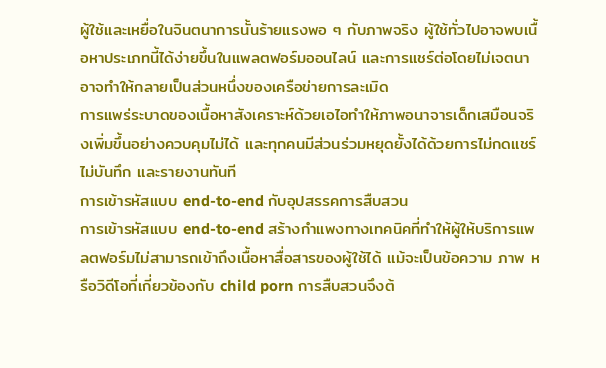ผู้ใช้และเหยื่อในจินตนาการนั้นร้ายแรงพอ ๆ กับภาพจริง ผู้ใช้ทั่วไปอาจพบเนื้อหาประเภทนี้ได้ง่ายขึ้นในแพลตฟอร์มออนไลน์ และการแชร์ต่อโดยไม่เจตนาอาจทำให้กลายเป็นส่วนหนึ่งของเครือข่ายการละเมิด
การแพร่ระบาดของเนื้อหาสังเคราะห์ด้วยเอไอทำให้ภาพอนาจารเด็กเสมือนจริงเพิ่มขึ้นอย่างควบคุมไม่ได้ และทุกคนมีส่วนร่วมหยุดยั้งได้ด้วยการไม่กดแชร์ ไม่บันทึก และรายงานทันที
การเข้ารหัสแบบ end-to-end กับอุปสรรคการสืบสวน
การเข้ารหัสแบบ end-to-end สร้างกำแพงทางเทคนิคที่ทำให้ผู้ให้บริการแพลตฟอร์มไม่สามารถเข้าถึงเนื้อหาสื่อสารของผู้ใช้ได้ แม้จะเป็นข้อความ ภาพ หรือวิดีโอที่เกี่ยวข้องกับ child porn การสืบสวนจึงต้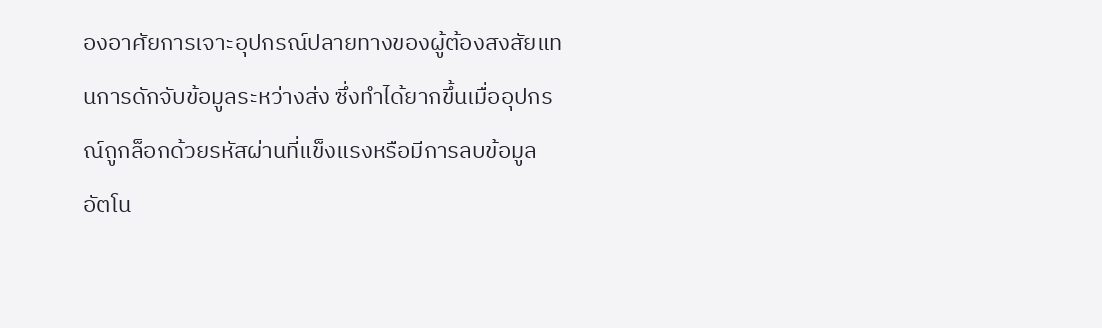องอาศัยการเจาะอุปกรณ์ปลายทางของผู้ต้องสงสัยแทนการดักจับข้อมูลระหว่างส่ง ซึ่งทำได้ยากขึ้นเมื่ออุปกรณ์ถูกล็อกด้วยรหัสผ่านที่แข็งแรงหรือมีการลบข้อมูลอัตโน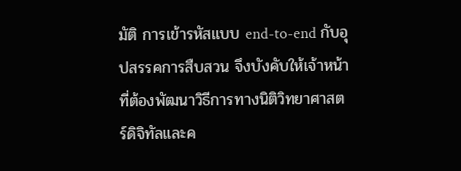มัติ การเข้ารหัสแบบ end-to-end กับอุปสรรคการสืบสวน จึงบังคับให้เจ้าหน้าที่ต้องพัฒนาวิธีการทางนิติวิทยาศาสตร์ดิจิทัลและค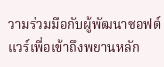วามร่วมมือกับผู้พัฒนาซอฟต์แวร์เพื่อเข้าถึงพยานหลัก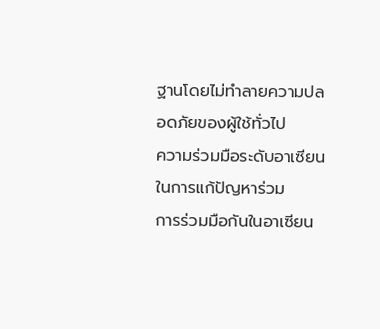ฐานโดยไม่ทำลายความปลอดภัยของผู้ใช้ทั่วไป
ความร่วมมือระดับอาเซียนในการแก้ปัญหาร่วม
การร่วมมือกันในอาเซียน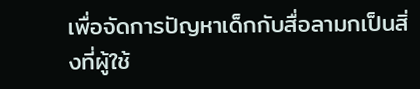เพื่อจัดการปัญหาเด็กกับสื่อลามกเป็นสิ่งที่ผู้ใช้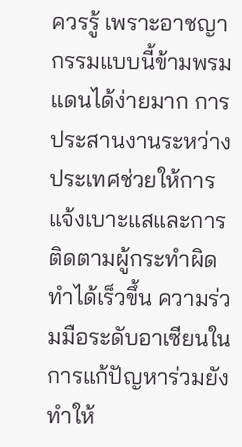ควรรู้ เพราะอาชญากรรมแบบนี้ข้ามพรมแดนได้ง่ายมาก การประสานงานระหว่างประเทศช่วยให้การแจ้งเบาะแสและการติดตามผู้กระทำผิดทำได้เร็วขึ้น ความร่วมมือระดับอาเซียนในการแก้ปัญหาร่วมยังทำให้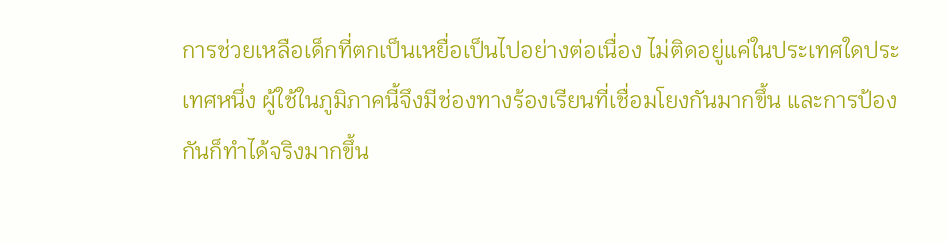การช่วยเหลือเด็กที่ตกเป็นเหยื่อเป็นไปอย่างต่อเนื่อง ไม่ติดอยู่แค่ในประเทศใดประเทศหนึ่ง ผู้ใช้ในภูมิภาคนี้จึงมีช่องทางร้องเรียนที่เชื่อมโยงกันมากขึ้น และการป้องกันก็ทำได้จริงมากขึ้น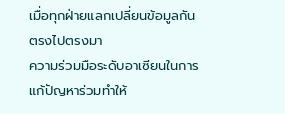เมื่อทุกฝ่ายแลกเปลี่ยนข้อมูลกันตรงไปตรงมา
ความร่วมมือระดับอาเซียนในการแก้ปัญหาร่วมทำให้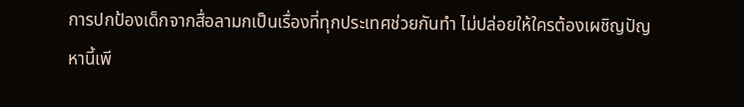การปกป้องเด็กจากสื่อลามกเป็นเรื่องที่ทุกประเทศช่วยกันทำ ไม่ปล่อยให้ใครต้องเผชิญปัญหานี้เพี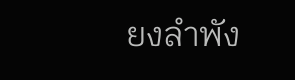ยงลำพัง